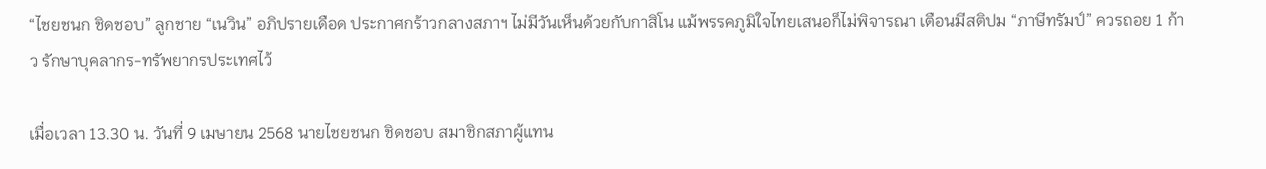“ไชยชนก ชิดชอบ” ลูกชาย “เนวิน” อภิปรายเดือด ประกาศกร้าวกลางสภาฯ ไม่มีวันเห็นด้วยกับกาสิโน แม้พรรคภูมิใจไทยเสนอก็ไม่พิจารณา เตือนมีสติปม “ภาษีทรัมป์” ควรถอย 1 ก้าว รักษาบุคลากร-ทรัพยากรประเทศไว้

เมื่อเวลา 13.30 น. วันที่ 9 เมษายน 2568 นายไชยชนก ชิดชอบ สมาชิกสภาผู้แทน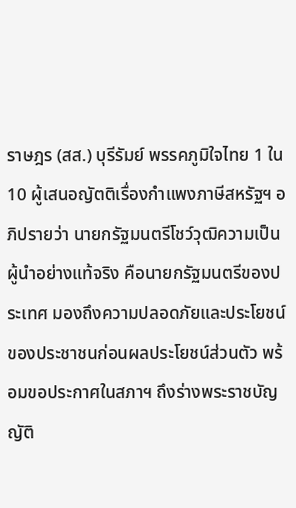ราษฎร (สส.) บุรีรัมย์ พรรคภูมิใจไทย 1 ใน 10 ผู้เสนอญัตติเรื่องกำแพงภาษีสหรัฐฯ อภิปรายว่า นายกรัฐมนตรีโชว์วุฒิความเป็นผู้นำอย่างแท้จริง คือนายกรัฐมนตรีของประเทศ มองถึงความปลอดภัยและประโยชน์ของประชาชนก่อนผลประโยชน์ส่วนตัว พร้อมขอประกาศในสภาฯ ถึงร่างพระราชบัญญัติ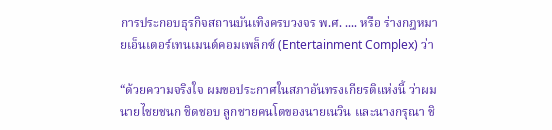การประกอบธุรกิจสถานบันเทิงครบวงจร พ.ศ. .... หรือ ร่างกฎหมายเอ็นเตอร์เทนเมนต์คอมเพล็กซ์ (Entertainment Complex) ว่า

“ด้วยความจริงใจ ผมขอประกาศในสภาอันทรงเกียรติแห่งนี้ ว่าผมนายไชยชนก ชิดชอบ ลูกชายคนโตของนายเนวิน และนางกรุณา ชิ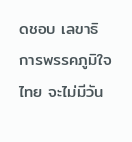ดชอบ เลขาธิการพรรคภูมิใจไทย จะไม่มีวัน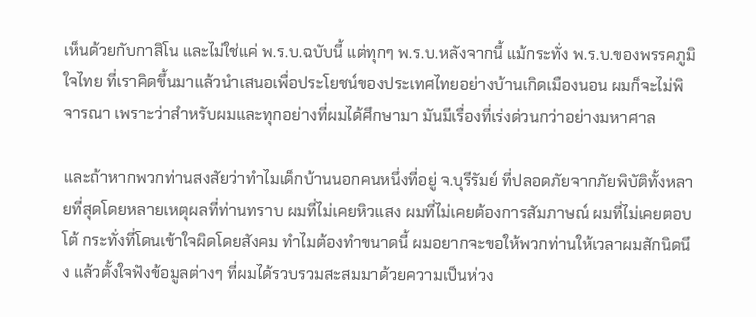เห็นด้วยกับกาสิโน และไม่ใช่แค่ พ.ร.บ.ฉบับนี้ แต่ทุกๆ พ.ร.บ.หลังจากนี้ แม้กระทั่ง พ.ร.บ.ของพรรคภูมิใจไทย ที่เราคิดขึ้นมาแล้วนำเสนอเพื่อประโยชน์ของประเทศไทยอย่างบ้านเกิดเมืองนอน ผมก็จะไม่พิจารณา เพราะว่าสำหรับผมและทุกอย่างที่ผมได้ศึกษามา มันมีเรื่องที่เร่งด่วนกว่าอย่างมหาศาล

และถ้าหากพวกท่านสงสัยว่าทำไมเด็กบ้านนอกคนหนึ่งที่อยู่ จ.บุรีรัมย์ ที่ปลอดภัยจากภัยพิบัติทั้งหลายที่สุดโดยหลายเหตุผลที่ท่านทราบ ผมที่ไม่เคยหิวแสง ผมที่ไม่เคยต้องการสัมภาษณ์ ผมที่ไม่เคยตอบโต้ กระทั่งที่โดนเข้าใจผิดโดยสังคม ทำไมต้องทำขนาดนี้ ผมอยากจะขอให้พวกท่านให้เวลาผมสักนิดนึง แล้วตั้งใจฟังข้อมูลต่างๆ ที่ผมได้รวบรวมสะสมมาด้วยความเป็นห่วง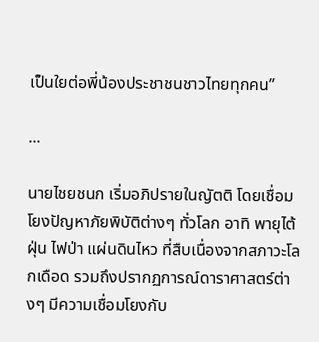เป็นใยต่อพี่น้องประชาชนชาวไทยทุกคน”

...

นายไชยชนก เริ่มอภิปรายในญัตติ โดยเชื่อมโยงปัญหาภัยพิบัติต่างๆ ทั่วโลก อาทิ พายุไต้ฝุ่น ไฟป่า แผ่นดินไหว ที่สืบเนื่องจากสภาวะโลกเดือด รวมถึงปรากฏการณ์ดาราศาสตร์ต่างๆ มีความเชื่อมโยงกับ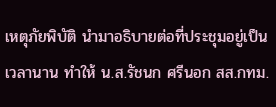เหตุภัยพิบัติ นำมาอธิบายต่อที่ประชุมอยู่เป็นเวลานาน ทำให้ น.ส.รัชนก ศรีนอก สส.กทม.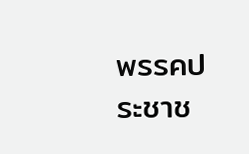พรรคประชาช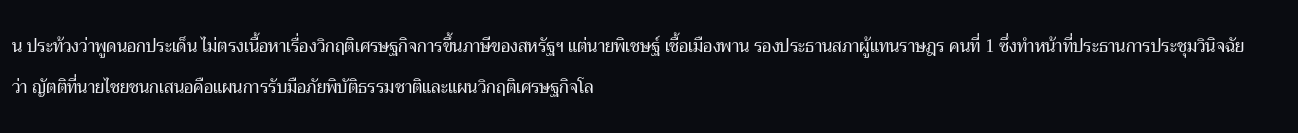น ประท้วงว่าพูดนอกประเด็น ไม่ตรงเนื้อหาเรื่องวิกฤติเศรษฐกิจการขึ้นภาษีของสหรัฐฯ แต่นายพิเชษฐ์ เชื้อเมืองพาน รองประธานสภาผู้แทนราษฎร คนที่ 1 ซึ่งทำหน้าที่ประธานการประชุมวินิจฉัยว่า ญัตติที่นายไชยชนกเสนอคือแผนการรับมือภัยพิบัติธรรมชาติและแผนวิกฤติเศรษฐกิจโล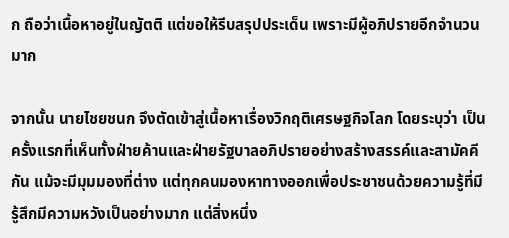ก ถือว่าเนื้อหาอยู่ในญัตติ แต่ขอให้รีบสรุปประเด็น เพราะมีผู้อภิปรายอีกจำนวนมาก

จากนั้น นายไชยชนก จึงตัดเข้าสู่เนื้อหาเรื่องวิกฤติเศรษฐกิจโลก โดยระบุว่า เป็นครั้งแรกที่เห็นทั้งฝ่ายค้านและฝ่ายรัฐบาลอภิปรายอย่างสร้างสรรค์และสามัคคีกัน แม้จะมีมุมมองที่ต่าง แต่ทุกคนมองหาทางออกเพื่อประชาชนด้วยความรู้ที่มี รู้สึกมีความหวังเป็นอย่างมาก แต่สิ่งหนึ่ง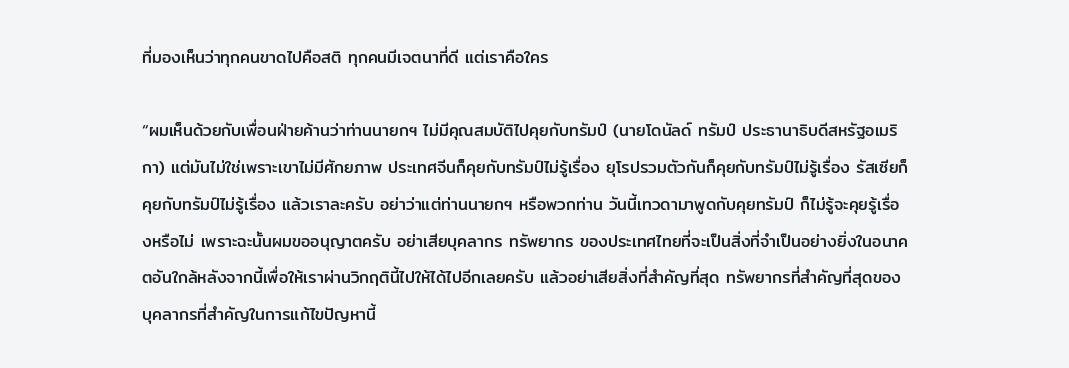ที่มองเห็นว่าทุกคนขาดไปคือสติ ทุกคนมีเจตนาที่ดี แต่เราคือใคร

“ผมเห็นด้วยกับเพื่อนฝ่ายค้านว่าท่านนายกฯ ไม่มีคุณสมบัติไปคุยกับทรัมป์ (นายโดนัลด์ ทรัมป์ ประธานาธิบดีสหรัฐอเมริกา) แต่มันไม่ใช่เพราะเขาไม่มีศักยภาพ ประเทศจีนก็คุยกับทรัมป์ไม่รู้เรื่อง ยุโรปรวมตัวกันก็คุยกับทรัมป์ไม่รู้เรื่อง รัสเซียก็คุยกับทรัมป์ไม่รู้เรื่อง แล้วเราละครับ อย่าว่าแต่ท่านนายกฯ หรือพวกท่าน วันนี้เทวดามาพูดกับคุยทรัมป์ ก็ไม่รู้จะคุยรู้เรื่องหรือไม่ เพราะฉะนั้นผมขออนุญาตครับ อย่าเสียบุคลากร ทรัพยากร ของประเทศไทยที่จะเป็นสิ่งที่จำเป็นอย่างยิ่งในอนาคตอันใกล้หลังจากนี้เพื่อให้เราผ่านวิกฤตินี้ไปให้ได้ไปอีกเลยครับ แล้วอย่าเสียสิ่งที่สำคัญที่สุด ทรัพยากรที่สำคัญที่สุดของบุคลากรที่สำคัญในการแก้ไขปัญหานี้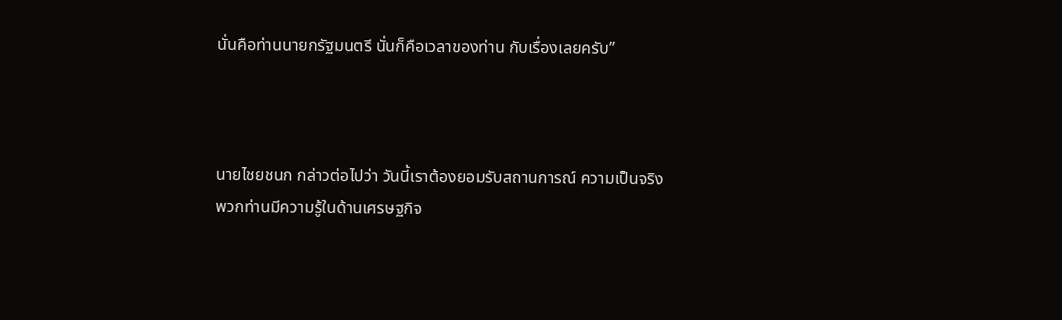นั่นคือท่านนายกรัฐมนตรี นั่นก็คือเวลาของท่าน กับเรื่องเลยครับ”



นายไชยชนก กล่าวต่อไปว่า วันนี้เราต้องยอมรับสถานการณ์ ความเป็นจริง พวกท่านมีความรู้ในด้านเศรษฐกิจ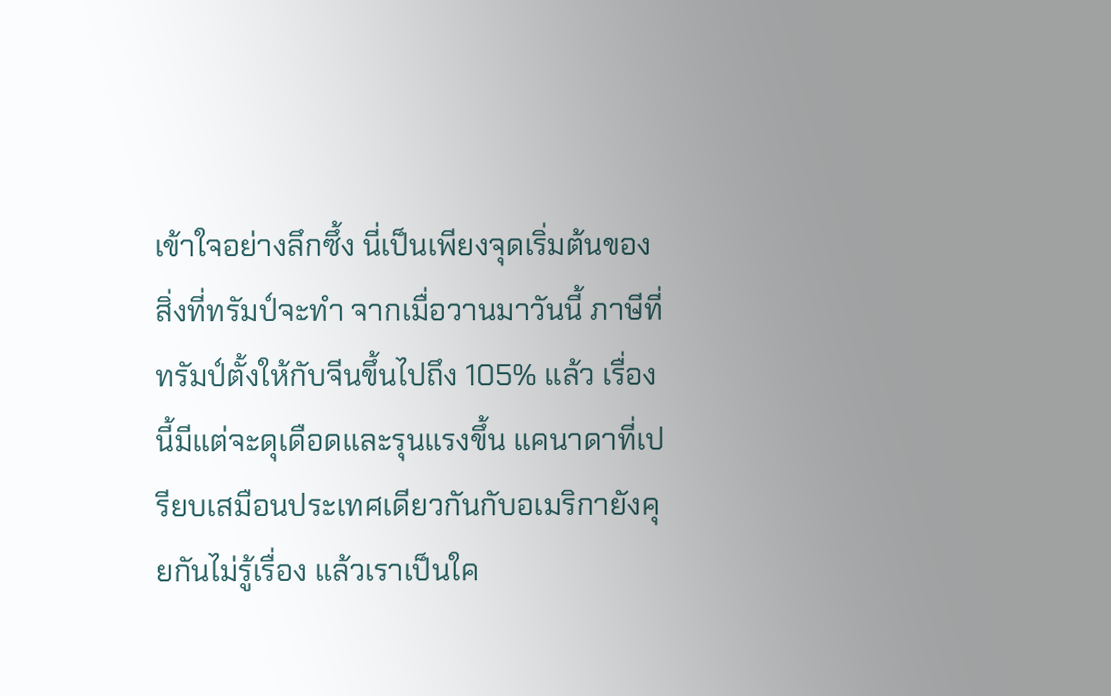เข้าใจอย่างลึกซึ้ง นี่เป็นเพียงจุดเริ่มต้นของสิ่งที่ทรัมป์จะทำ จากเมื่อวานมาวันนี้ ภาษีที่ทรัมป์ตั้งให้กับจีนขึ้นไปถึง 105% แล้ว เรื่องนี้มีแต่จะดุเดือดและรุนแรงขึ้น แคนาดาที่เปรียบเสมือนประเทศเดียวกันกับอเมริกายังคุยกันไม่รู้เรื่อง แล้วเราเป็นใค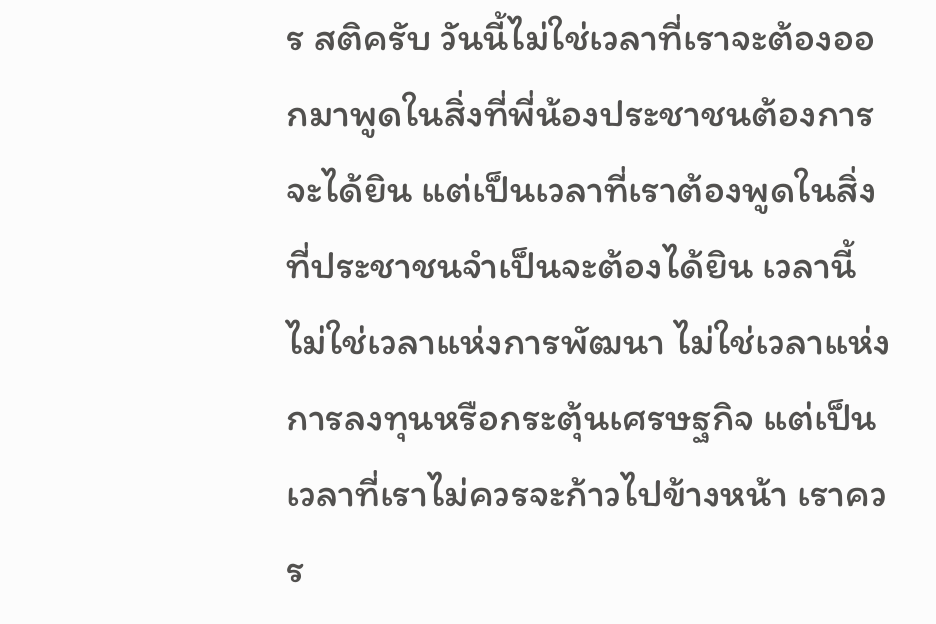ร สติครับ วันนี้ไม่ใช่เวลาที่เราจะต้องออกมาพูดในสิ่งที่พี่น้องประชาชนต้องการจะได้ยิน แต่เป็นเวลาที่เราต้องพูดในสิ่งที่ประชาชนจำเป็นจะต้องได้ยิน เวลานี้ไม่ใช่เวลาแห่งการพัฒนา ไม่ใช่เวลาแห่งการลงทุนหรือกระตุ้นเศรษฐกิจ แต่เป็นเวลาที่เราไม่ควรจะก้าวไปข้างหน้า เราควร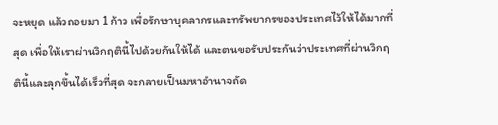จะหยุด แล้วถอยมา 1 ก้าว เพื่อรักษาบุคลากรและทรัพยากรของประเทศไว้ให้ได้มากที่สุด เพื่อให้เราผ่านวิกฤตินี้ไปด้วยกันให้ได้ และตนขอรับประกันว่าประเทศที่ผ่านวิกฤตินี้และลุกขึ้นได้เร็วที่สุด จะกลายเป็นมหาอำนาจถัด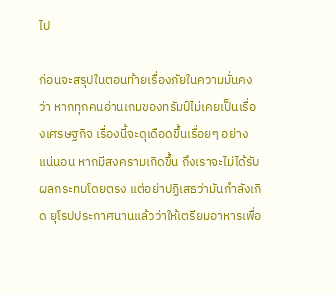ไป

ก่อนจะสรุปในตอนท้ายเรื่องภัยในความมั่นคง ว่า หากทุกคนอ่านเกมของทรัมป์ไม่เคยเป็นเรื่องเศรษฐกิจ เรื่องนี้จะดุเดือดขึ้นเรื่อยๆ อย่างแน่นอน หากมีสงครามเกิดขึ้น ถึงเราจะไม่ได้รับผลกระทบโดยตรง แต่อย่าปฏิเสธว่ามันกำลังเกิด ยุโรปประกาศนานแล้วว่าให้เตรียมอาหารเพื่อ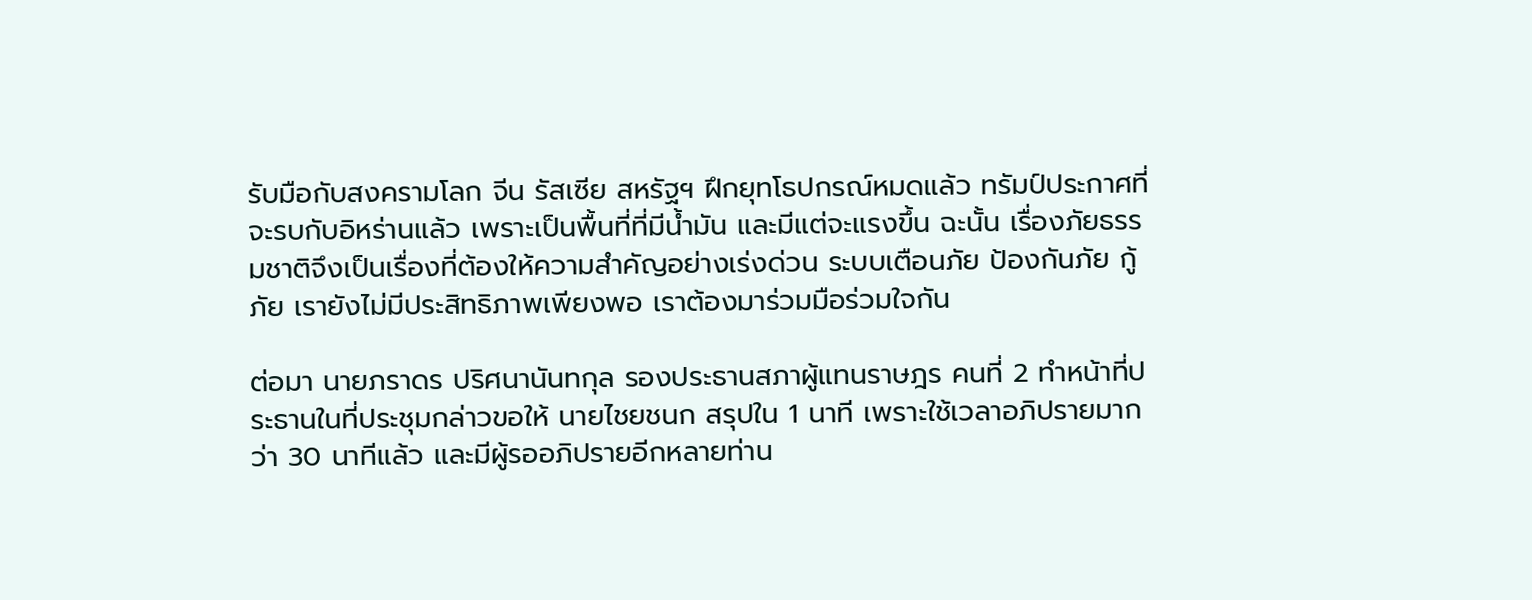รับมือกับสงครามโลก จีน รัสเซีย สหรัฐฯ ฝึกยุทโธปกรณ์หมดแล้ว ทรัมป์ประกาศที่จะรบกับอิหร่านแล้ว เพราะเป็นพื้นที่ที่มีน้ำมัน และมีแต่จะแรงขึ้น ฉะนั้น เรื่องภัยธรรมชาติจึงเป็นเรื่องที่ต้องให้ความสำคัญอย่างเร่งด่วน ระบบเตือนภัย ป้องกันภัย กู้ภัย เรายังไม่มีประสิทธิภาพเพียงพอ เราต้องมาร่วมมือร่วมใจกัน

ต่อมา นายภราดร ปริศนานันทกุล รองประธานสภาผู้แทนราษฎร คนที่ 2 ทำหน้าที่ประธานในที่ประชุมกล่าวขอให้ นายไชยชนก สรุปใน 1 นาที เพราะใช้เวลาอภิปรายมากว่า 30 นาทีแล้ว และมีผู้รออภิปรายอีกหลายท่าน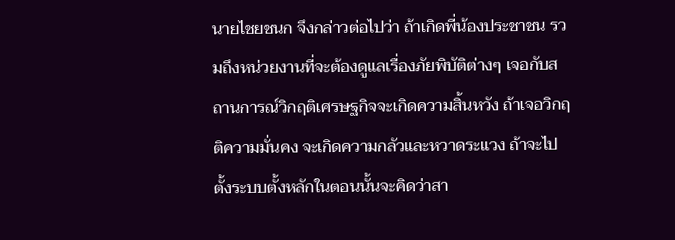นายไชยชนก จึงกล่าวต่อไปว่า ถ้าเกิดพี่น้องประชาชน รวมถึงหน่วยงานที่จะต้องดูแลเรื่องภัยพิบัติต่างๆ เจอกับสถานการณ์วิกฤติเศรษฐกิจจะเกิดความสิ้นหวัง ถ้าเจอวิกฤติความมั่นคง จะเกิดความกลัวและหวาดระแวง ถ้าจะไปตั้งระบบตั้งหลักในตอนนั้นจะคิดว่าสา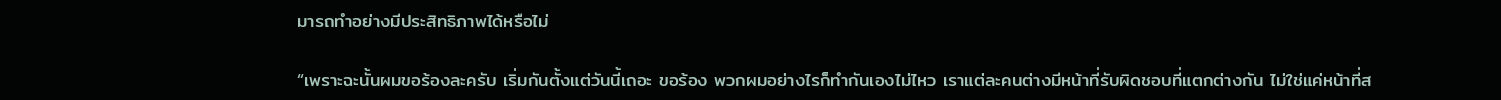มารถทำอย่างมีประสิทธิภาพได้หรือไม่

“เพราะฉะนั้นผมขอร้องละครับ เริ่มกันตั้งแต่วันนี้เถอะ ขอร้อง พวกผมอย่างไรก็ทำกันเองไม่ไหว เราแต่ละคนต่างมีหน้าที่รับผิดชอบที่แตกต่างกัน ไม่ใช่แค่หน้าที่ส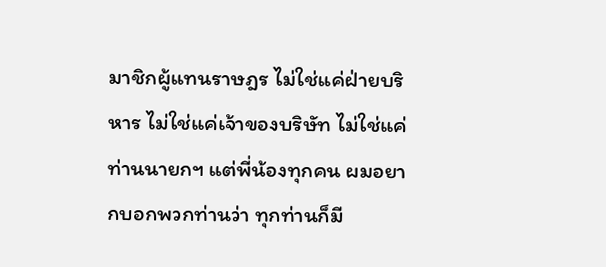มาชิกผู้แทนราษฎร ไม่ใช่แค่ฝ่ายบริหาร ไม่ใช่แค่เจ้าของบริษัท ไม่ใช่แค่ท่านนายกฯ แต่พี่น้องทุกคน ผมอยากบอกพวกท่านว่า ทุกท่านก็มี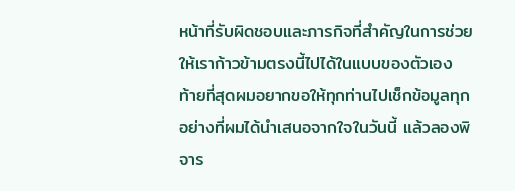หน้าที่รับผิดชอบและภารกิจที่สำคัญในการช่วยให้เราก้าวข้ามตรงนี้ไปได้ในแบบของตัวเอง ท้ายที่สุดผมอยากขอให้ทุกท่านไปเช็กข้อมูลทุกอย่างที่ผมได้นำเสนอจากใจในวันนี้ แล้วลองพิจาร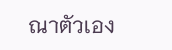ณาตัวเอง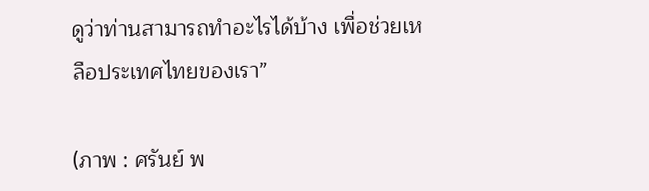ดูว่าท่านสามารถทำอะไรได้บ้าง เพื่อช่วยเหลือประเทศไทยของเรา”

(ภาพ : ศรันย์ พ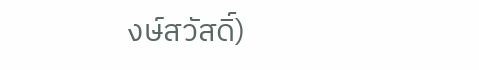งษ์สวัสดิ์)